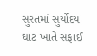સુરતમાં સુર્યોદય ઘાટ ખાતે સફાઈ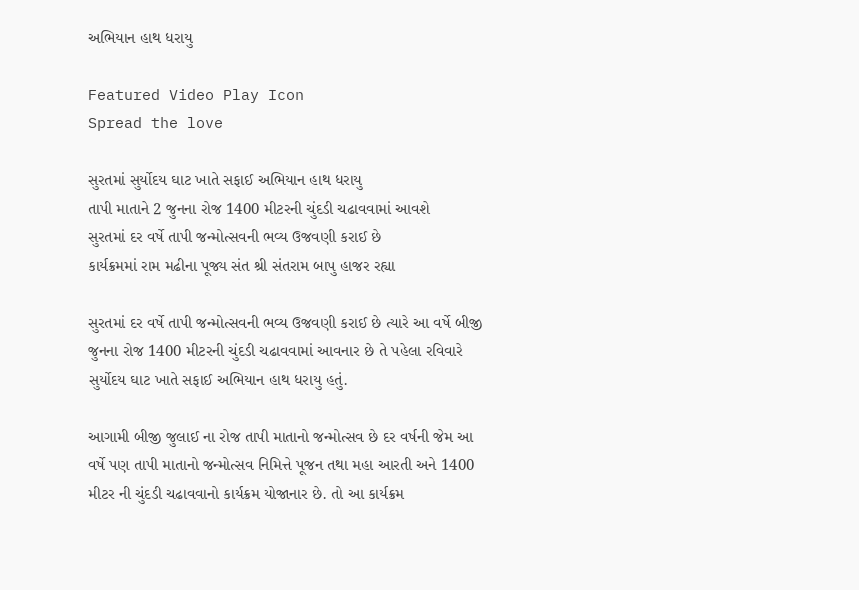અભિયાન હાથ ધરાયુ

Featured Video Play Icon
Spread the love

સુરતમાં સુર્યોદય ઘાટ ખાતે સફાઈ અભિયાન હાથ ધરાયુ
તાપી માતાને 2 જુનના રોજ 1400 મીટરની ચુંદડી ચઢાવવામાં આવશે
સુરતમાં દર વર્ષે તાપી જન્મોત્સવની ભવ્ય ઉજવણી કરાઈ છે
કાર્યક્રમમાં રામ મઢીના પૂજ્ય સંત શ્રી સંતરામ બાપુ હાજર રહ્યા

સુરતમાં દર વર્ષે તાપી જન્મોત્સવની ભવ્ય ઉજવણી કરાઈ છે ત્યારે આ વર્ષે બીજી જુનના રોજ 1400 મીટરની ચુંદડી ચઢાવવામાં આવનાર છે તે પહેલા રવિવારે સુર્યોદય ઘાટ ખાતે સફાઈ અભિયાન હાથ ધરાયુ હતું.

આગામી બીજી જુલાઈ ના રોજ તાપી માતાનો જન્મોત્સવ છે દર વર્ષની જેમ આ વર્ષે પણ તાપી માતાનો જન્મોત્સવ નિમિત્તે પૂજન તથા મહા આરતી અને 1400 મીટર ની ચુંદડી ચઢાવવાનો કાર્યક્રમ યોજાનાર છે. તો આ કાર્યક્રમ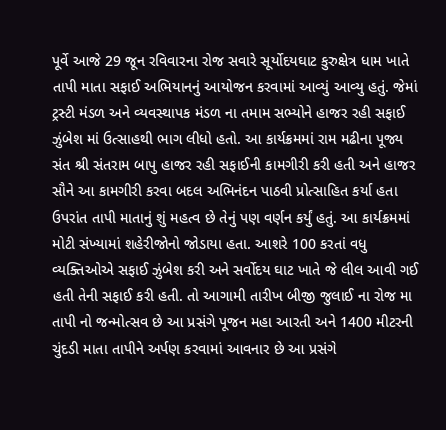પૂર્વે આજે 29 જૂન રવિવારના રોજ સવારે સૂર્યોદયઘાટ કુરુક્ષેત્ર ધામ ખાતે તાપી માતા સફાઈ અભિયાનનું આયોજન કરવામાં આવ્યું આવ્યુ હતું. જેમાં ટ્રસ્ટી મંડળ અને વ્યવસ્થાપક મંડળ ના તમામ સભ્યોને હાજર રહી સફાઈ ઝુંબેશ માં ઉત્સાહથી ભાગ લીધો હતો. આ કાર્યક્રમમાં રામ મઢીના પૂજ્ય સંત શ્રી સંતરામ બાપુ હાજર રહી સફાઈની કામગીરી કરી હતી અને હાજર સૌને આ કામગીરી કરવા બદલ અભિનંદન પાઠવી પ્રોત્સાહિત કર્યા હતા ઉપરાંત તાપી માતાનું શું મહત્વ છે તેનું પણ વર્ણન કર્યું હતું. આ કાર્યક્રમમાં મોટી સંખ્યામાં શહેરીજોનો જોડાયા હતા. આશરે 100 કરતાં વધુ વ્યક્તિઓએ સફાઈ ઝુંબેશ કરી અને સર્વોદય ઘાટ ખાતે જે લીલ આવી ગઈ હતી તેની સફાઈ કરી હતી. તો આગામી તારીખ બીજી જુલાઈ ના રોજ મા તાપી નો જન્મોત્સવ છે આ પ્રસંગે પૂજન મહા આરતી અને 1400 મીટરની ચુંદડી માતા તાપીને અર્પણ કરવામાં આવનાર છે આ પ્રસંગે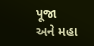પૂજા અને મહા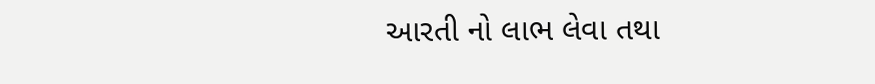આરતી નો લાભ લેવા તથા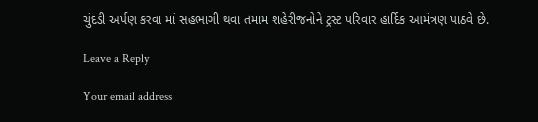ચુંદડી અર્પણ કરવા માં સહભાગી થવા તમામ શહેરીજનોને ટ્રસ્ટ પરિવાર હાર્દિક આમંત્રણ પાઠવે છે.

Leave a Reply

Your email address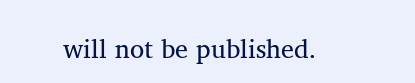will not be published.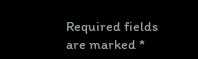Required fields are marked *